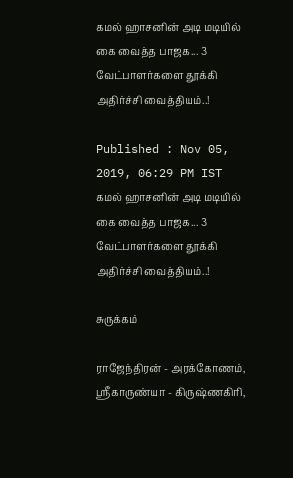கமல் ஹாசனின் அடி மடியில் கை வைத்த பாஜக... 3 வேட்பாளர்களை தூக்கி அதிர்ச்சி வைத்தியம்..!

Published : Nov 05, 2019, 06:29 PM IST
கமல் ஹாசனின் அடி மடியில் கை வைத்த பாஜக... 3 வேட்பாளர்களை தூக்கி அதிர்ச்சி வைத்தியம்..!

சுருக்கம்

ராஜேந்திரன் - அரக்கோணம், ஸ்ரீகாருண்யா - கிருஷ்ணகிரி,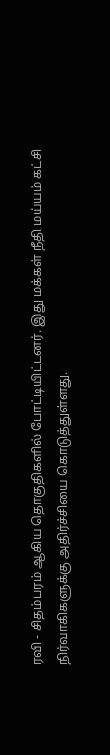ரவி - சிதம்பரம் ஆகிய தொகுதிகளில் போட்டியிட்டனர். இது மக்கள் நீதி மய்யம் கட்சி நிர்வாகிகளுக்கு அதிர்ச்சியை கொடுத்துள்ளது.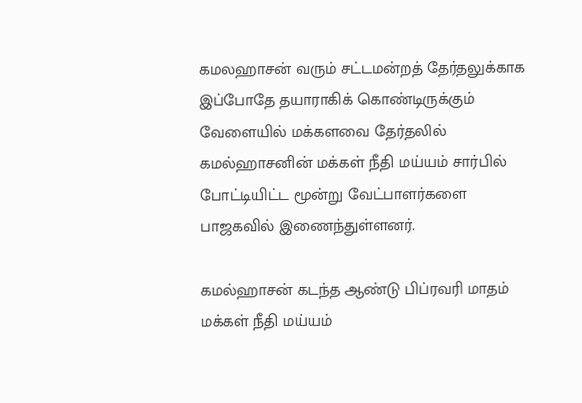கமலஹாசன் வரும் சட்டமன்றத் தேர்தலுக்காக இப்போதே தயாராகிக் கொண்டிருக்கும் வேளையில் மக்களவை தேர்தலில் கமல்ஹாசனின் மக்கள் நீதி மய்யம் சார்பில் போட்டியிட்ட மூன்று வேட்பாளர்களை பாஜகவில் இணைந்துள்ளனர்.

கமல்ஹாசன் கடந்த ஆண்டு பிப்ரவரி மாதம் மக்கள் நீதி மய்யம்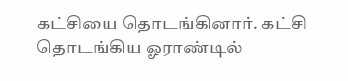கட்சியை தொடங்கினார். கட்சி தொடங்கிய ஓராண்டில்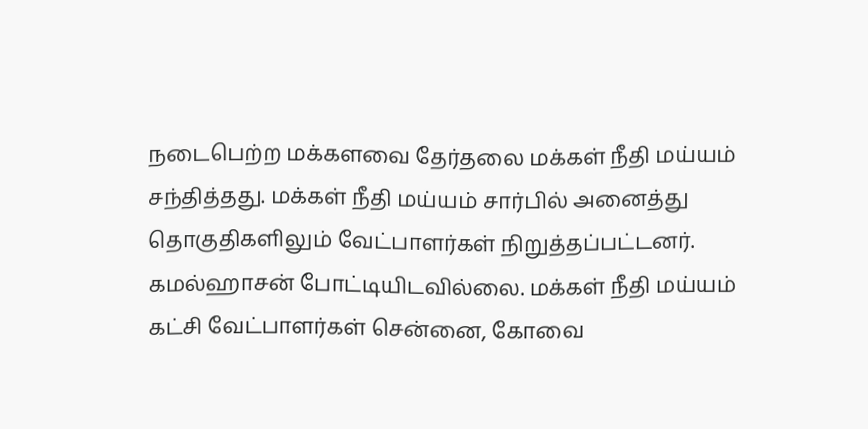நடைபெற்ற மக்களவை தேர்தலை மக்கள் நீதி மய்யம் சந்தித்தது. மக்கள் நீதி மய்யம் சார்பில் அனைத்து தொகுதிகளிலும் வேட்பாளர்கள் நிறுத்தப்பட்டனர். கமல்ஹாசன் போட்டியிடவில்லை. மக்கள் நீதி மய்யம் கட்சி வேட்பாளர்கள் சென்னை, கோவை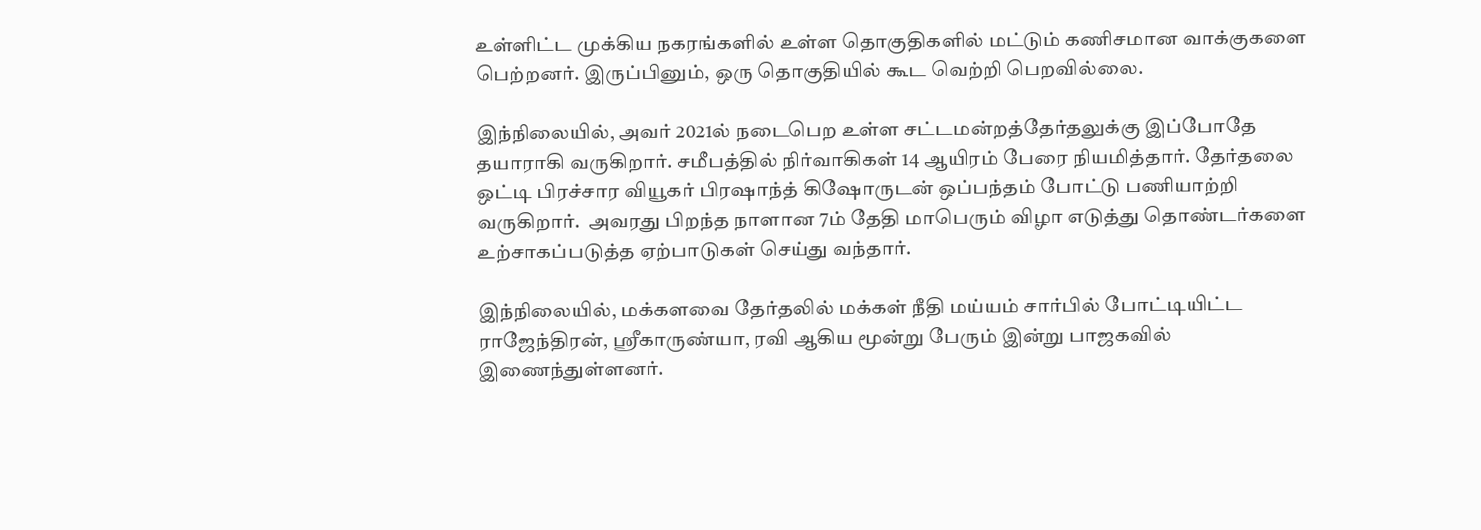உள்ளிட்ட முக்கிய நகரங்களில் உள்ள தொகுதிகளில் மட்டும் கணிசமான வாக்குகளை பெற்றனர். இருப்பினும், ஒரு தொகுதியில் கூட வெற்றி பெறவில்லை.

இந்நிலையில், அவர் 2021ல் நடைபெற உள்ள சட்டமன்றத்தேர்தலுக்கு இப்போதே தயாராகி வருகிறார். சமீபத்தில் நிர்வாகிகள் 14 ஆயிரம் பேரை நியமித்தார். தேர்தலை ஒட்டி பிரச்சார வியூகர் பிரஷாந்த் கிஷோருடன் ஒப்பந்தம் போட்டு பணியாற்றி வருகிறார்.  அவரது பிறந்த நாளான 7ம் தேதி மாபெரும் விழா எடுத்து தொண்டர்களை உற்சாகப்படுத்த ஏற்பாடுகள் செய்து வந்தார்.

இந்நிலையில், மக்களவை தேர்தலில் மக்கள் நீதி மய்யம் சார்பில் போட்டியிட்ட ராஜேந்திரன், ஸ்ரீகாருண்யா, ரவி ஆகிய மூன்று பேரும் இன்று பாஜகவில் இணைந்துள்ளனர்.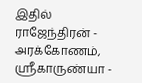இதில் ராஜேந்திரன் - அரக்கோணம், ஸ்ரீகாருண்யா -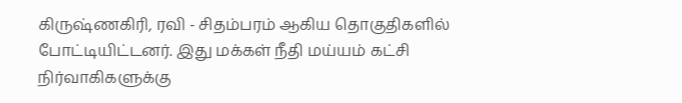கிருஷ்ணகிரி, ரவி - சிதம்பரம் ஆகிய தொகுதிகளில் போட்டியிட்டனர். இது மக்கள் நீதி மய்யம் கட்சி நிர்வாகிகளுக்கு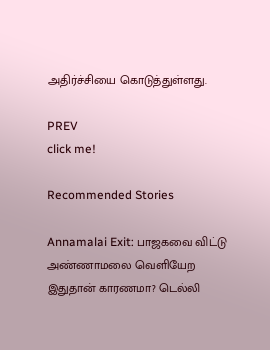அதிர்ச்சியை கொடுத்துள்ளது.

PREV
click me!

Recommended Stories

Annamalai Exit: பாஜகவை விட்டு அண்ணாமலை வெளியேற இதுதான் காரணமா? டெல்லி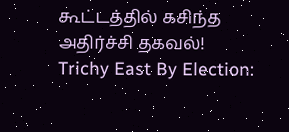கூட்டத்தில் கசிந்த அதிர்ச்சி தகவல்!
Trichy East By Election: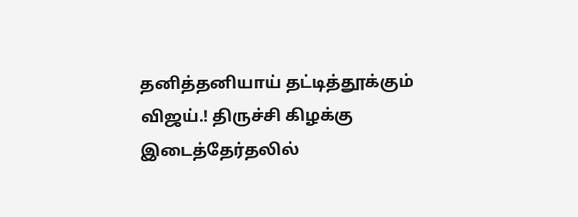தனித்தனியாய் தட்டித்தூக்கும் விஜய்.! திருச்சி கிழக்கு இடைத்தேர்தலில்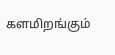களமிறங்கும்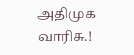அதிமுக வாரிசு.!